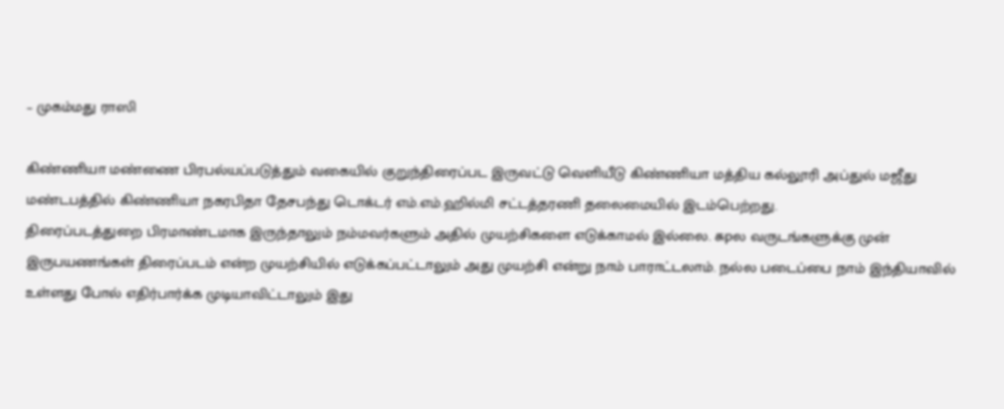– முகம்மது ராஸி

கிண்ணியா மண்ணை பிரபல்யப்படுத்தும் வகையில் குறுந்திரைப்பட இருவட்டு வெளியீடு கிண்ணியா மத்திய கல்லூரி அப்துல் மஜீது மண்டபத்தில் கிண்ணியா நகரபிதா தேசபந்து டொக்டர் எம்.எம்.ஹில்மி சட்டத்தரணி தலைமையில் இடம்பெற்றது.
திரைப்படத்துறை பிரமாண்டமாக இருந்தாலும் நம்மவர்களும் அதில் முயற்சிகளை எடுக்காமல் இல்லை. சுpல வருடங்களுக்கு முன் இருபயணங்கள் திரைப்படம் என்ற முயற்சியில் எடுக்கப்பட்டாலும் அது முயற்சி என்று நாம் பாராட்டலாம். நல்ல படைப்பை நாம் இந்தியாவில் உள்ளது போல் எதிர்பார்க்க முடியாவிட்டாலும் இது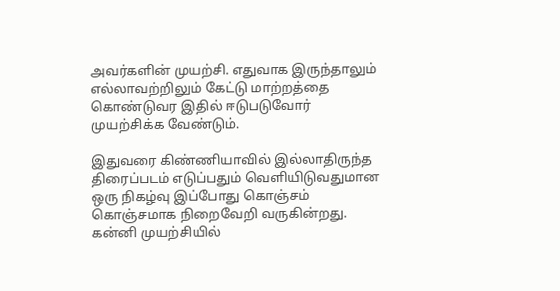அவர்களின் முயற்சி. எதுவாக இருந்தாலும் எல்லாவற்றிலும் கேட்டு மாற்றத்தை கொண்டுவர இதில் ஈடுபடுவோர் முயற்சிக்க வேண்டும்.

இதுவரை கிண்ணியாவில் இல்லாதிருந்த திரைப்படம் எடுப்பதும் வெளியிடுவதுமான ஒரு நிகழ்வு இப்போது கொஞ்சம் கொஞ்சமாக நிறைவேறி வருகின்றது. கன்னி முயற்சியில்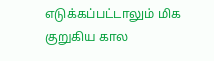எடுக்கப்பட்டாலும் மிக குறுகிய கால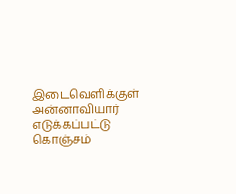இடைவெளிக்குள் அன்னாவியார் எடுக்கப்பட்டு கொஞ்சம்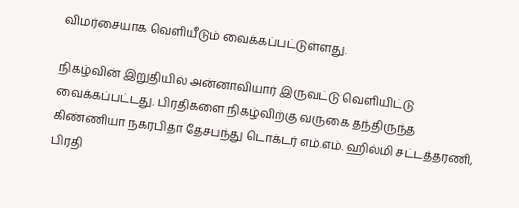விமர்சையாக வெளியீடும் வைக்கப்பட்டுள்ளது.

நிகழ்வின் இறுதியில் அன்னாவியார் இருவட்டு வெளியிட்டு வைக்கப்பட்டது. பிரதிகளை நிகழ்விற்கு வருகை தந்திருந்த கிண்ணியா நகரபிதா தேசபந்து டொக்டர் எம்.எம். ஹில்மி சட்டத்தரணி, பிரதி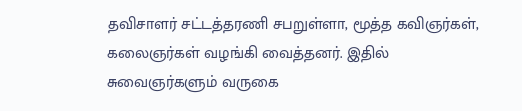தவிசாளர் சட்டத்தரணி சபறுள்ளா, மூத்த கவிஞர்கள், கலைஞர்கள் வழங்கி வைத்தனர். இதில் சுவைஞர்களும் வருகை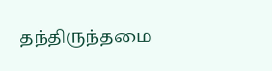தந்திருந்தமை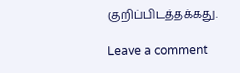குறிப்பிடத்தக்கது.

Leave a comment